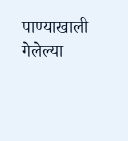पाण्याखाली गेलेल्या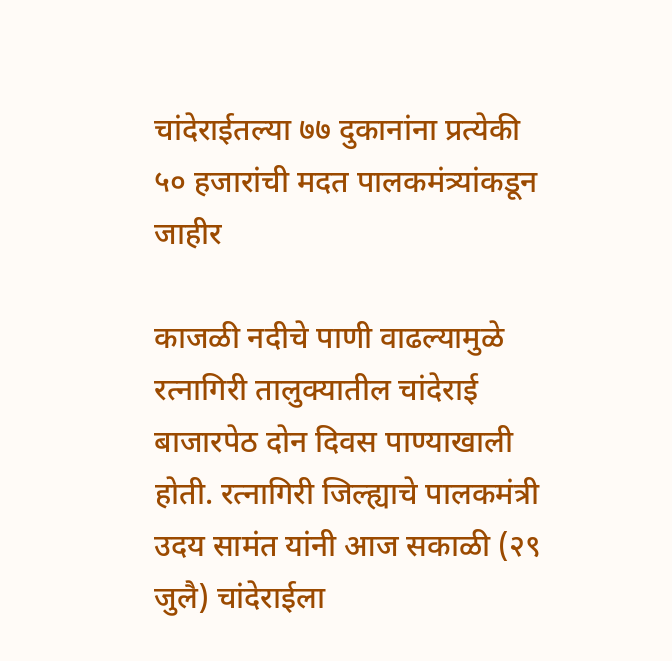चांदेराईतल्या ७७ दुकानांना प्रत्येकी ५० हजारांची मदत पालकमंत्र्यांकडून जाहीर

काजळी नदीचे पाणी वाढल्यामुळे रत्नागिरी तालुक्यातील चांदेराई बाजारपेठ दोन दिवस पाण्याखाली होती. रत्नागिरी जिल्ह्याचे पालकमंत्री उदय सामंत यांनी आज सकाळी (२९ जुलै) चांदेराईला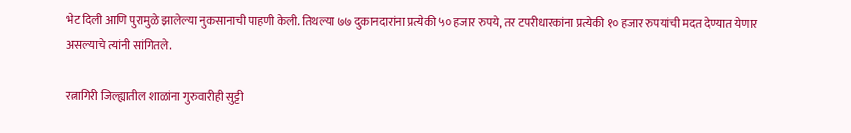भेट दिली आणि पुरामुळे झालेल्या नुकसानाची पाहणी केली. तिथल्या ७७ दुकानदारांना प्रत्येकी ५० हजार रुपये, तर टपरीधारकांना प्रत्येकी १० हजार रुपयांची मदत देण्यात येणार असल्याचे त्यांनी सांगितले.

रत्नागिरी जिल्ह्यातील शाळांना गुरुवारीही सुट्टी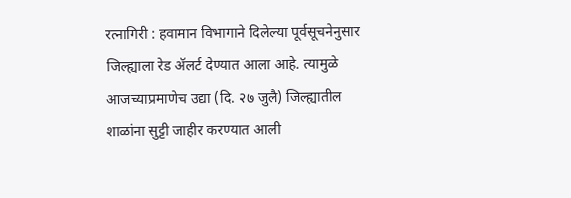रत्नागिरी : हवामान विभागाने दिलेल्या पूर्वसूचनेनुसार जिल्ह्याला रेड ॲलर्ट देण्यात आला आहे. त्यामुळे आजच्याप्रमाणेच उद्या (दि. २७ जुलै) जिल्ह्यातील शाळांना सुट्टी जाहीर करण्यात आली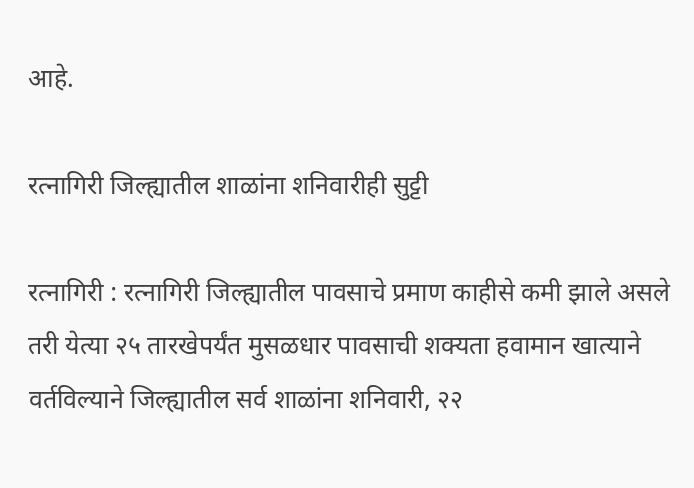आहे.

रत्नागिरी जिल्ह्यातील शाळांना शनिवारीही सुट्टी

रत्नागिरी : रत्नागिरी जिल्ह्यातील पावसाचे प्रमाण काहीसे कमी झाले असले तरी येत्या २५ तारखेपर्यंत मुसळधार पावसाची शक्यता हवामान खात्याने वर्तविल्याने जिल्ह्यातील सर्व शाळांना शनिवारी, २२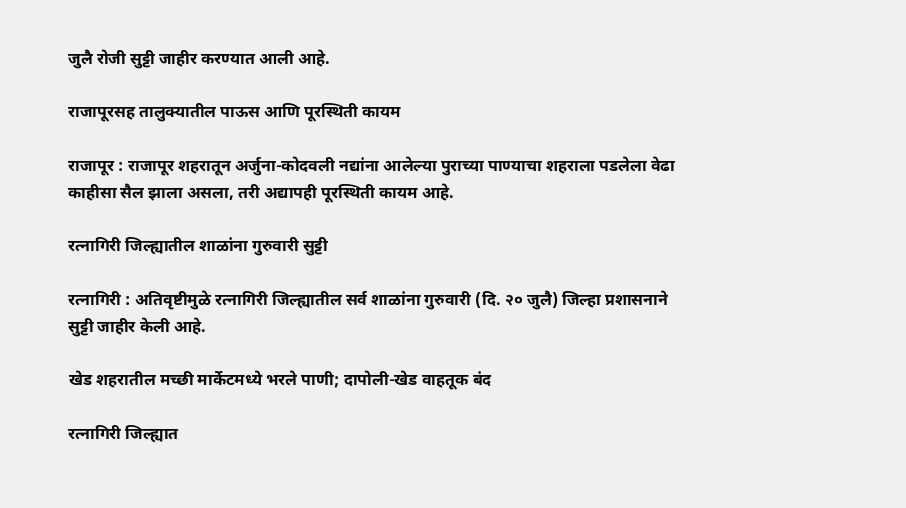जुलै रोजी सुट्टी जाहीर करण्यात आली आहे.

राजापूरसह तालुक्यातील पाऊस आणि पूरस्थिती कायम

राजापूर : राजापूर शहरातून अर्जुना-कोदवली नद्यांना आलेल्या पुराच्या पाण्याचा शहराला पडलेला वेढा काहीसा सैल झाला असला, तरी अद्यापही पूरस्थिती कायम आहे.

रत्नागिरी जिल्ह्यातील शाळांना गुरुवारी सुट्टी

रत्नागिरी : अतिवृष्टीमुळे रत्नागिरी जिल्ह्यातील सर्व शाळांना गुरुवारी (दि. २० जुलै) जिल्हा प्रशासनाने सुट्टी जाहीर केली आहे.

खेड शहरातील मच्छी मार्केटमध्ये भरले पाणी; दापोली-खेड वाहतूक बंद

रत्नागिरी जिल्ह्यात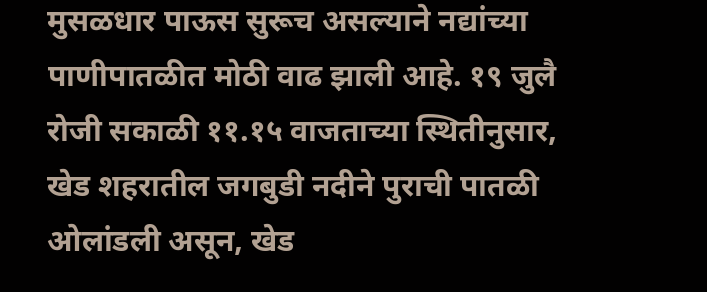मुसळधार पाऊस सुरूच असल्याने नद्यांच्या पाणीपातळीत मोठी वाढ झाली आहे. १९ जुलै रोजी सकाळी ११.१५ वाजताच्या स्थितीनुसार, खेड शहरातील जगबुडी नदीने पुराची पातळी ओलांडली असून, खेड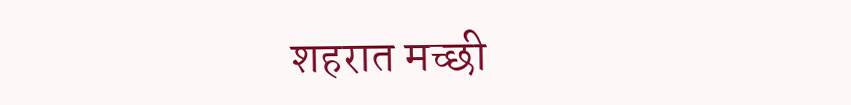शहरात मच्छी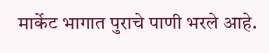मार्केट भागात पुराचे पाणी भरले आहे.